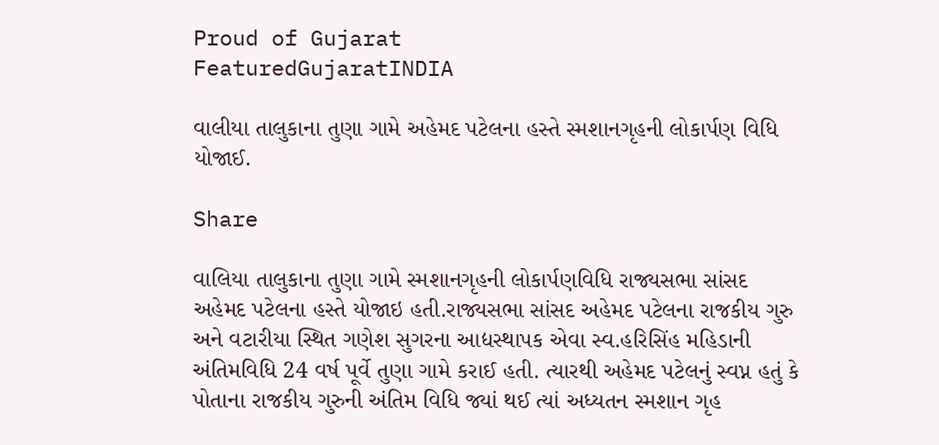Proud of Gujarat
FeaturedGujaratINDIA

વાલીયા તાલુકાના તુણા ગામે અહેમદ પટેલના હસ્તે સ્મશાનગૃહની લોકાર્પણ વિધિ યોજાઈ.

Share

વાલિયા તાલુકાના તુણા ગામે સ્મશાનગૃહની લોકાર્પણવિધિ રાજ્યસભા સાંસદ અહેમદ પટેલના હસ્તે યોજાઇ હતી.રાજ્યસભા સાંસદ અહેમદ પટેલના રાજકીય ગુરુ અને વટારીયા સ્થિત ગણેશ સુગરના આદ્યસ્થાપક એવા સ્વ.હરિસિંહ મહિડાની અંતિમવિધિ 24 વર્ષ પૂર્વે તુણા ગામે કરાઈ હતી. ત્યારથી અહેમદ પટેલનું સ્વપ્ન હતું કે પોતાના રાજકીય ગુરુની અંતિમ વિધિ જ્યાં થઈ ત્યાં અધ્યતન સ્મશાન ગૃહ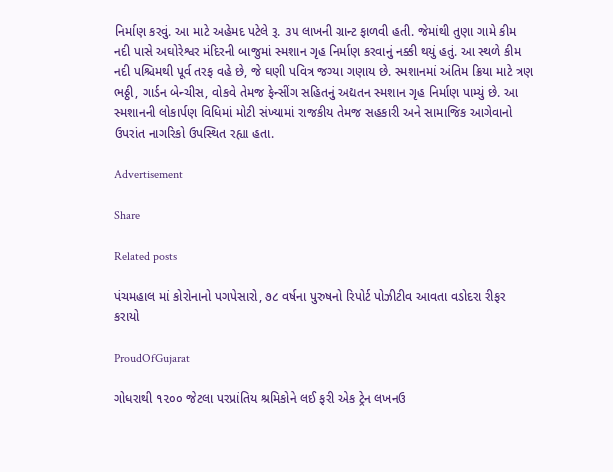નિર્માણ કરવું. આ માટે અહેમદ પટેલે રૂ. ૩૫ લાખની ગ્રાન્ટ ફાળવી હતી. જેમાંથી તુણા ગામે કીમ નદી પાસે અઘોરેશ્વર મંદિરની બાજુમાં સ્મશાન ગૃહ નિર્માણ કરવાનું નક્કી થયું હતું. આ સ્થળે કીમ નદી પશ્ચિમથી પૂર્વ તરફ વહે છે, જે ઘણી પવિત્ર જગ્યા ગણાય છે. સ્મશાનમાં અંતિમ ક્રિયા માટે ત્રણ ભઠ્ઠી, ગાર્ડન બેન્ચીસ, વોકવે તેમજ ફેન્સીંગ સહિતનું અદ્યતન સ્મશાન ગૃહ નિર્માણ પામ્યું છે. આ સ્મશાનની લોકાર્પણ વિધિમાં મોટી સંખ્યામાં રાજકીય તેમજ સહકારી અને સામાજિક આગેવાનો ઉપરાંત નાગરિકો ઉપસ્થિત રહ્યા હતા.

Advertisement

Share

Related posts

પંચમહાલ માં કોરોનાનો પગપેસારો, ૭૮ વર્ષના પુરુષનો રિપોર્ટ પોઝીટીવ આવતા વડોદરા રીફર કરાયો

ProudOfGujarat

ગોધરાથી ૧૨૦૦ જેટલા પરપ્રાંતિય શ્રમિકોને લઈ ફરી એક ટ્રેન લખનઉ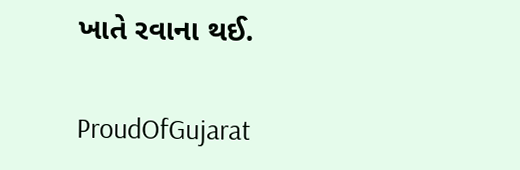ખાતે રવાના થઈ.

ProudOfGujarat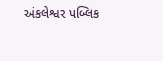અંકલેશ્વર પબ્લિક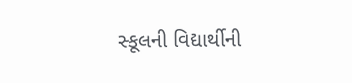સ્કૂલની વિદ્યાર્થીની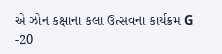એ ઝોન કક્ષાના કલા ઉત્સવના કાર્યક્રમ G -20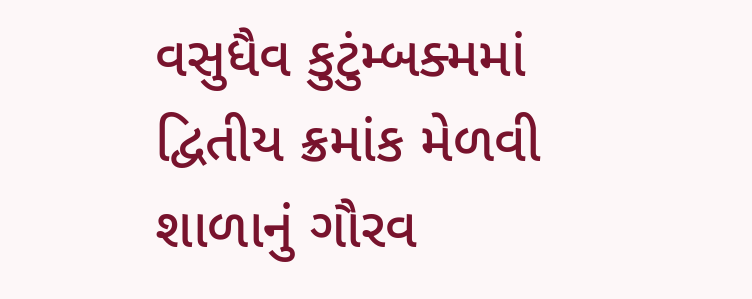વસુધૈવ કુટુંમ્બક્મમાં દ્વિતીય ક્રમાંક મેળવી શાળાનું ગૌરવ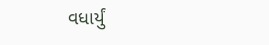વધાર્યું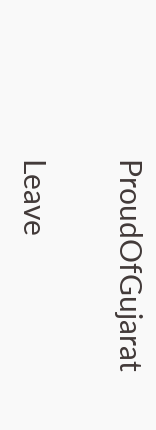ProudOfGujarat

Leave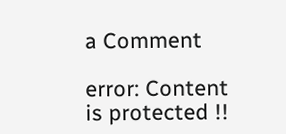a Comment

error: Content is protected !!